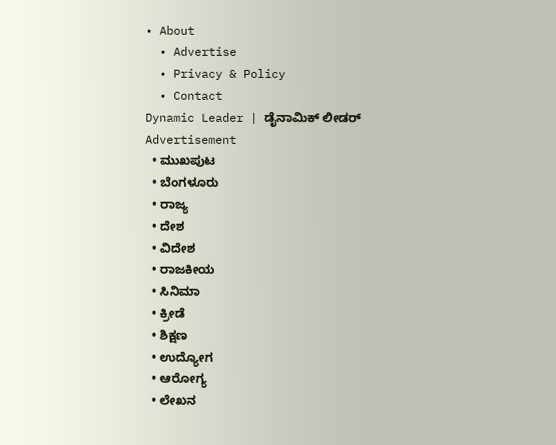• About
  • Advertise
  • Privacy & Policy
  • Contact
Dynamic Leader | ಡೈನಾಮಿಕ್ ಲೀಡರ್
Advertisement
  • ಮುಖಪುಟ
  • ಬೆಂಗಳೂರು
  • ರಾಜ್ಯ
  • ದೇಶ
  • ವಿದೇಶ
  • ರಾಜಕೀಯ
  • ಸಿನಿಮಾ
  • ಕ್ರೀಡೆ
  • ಶಿಕ್ಷಣ
  • ಉದ್ಯೋಗ
  • ಆರೋಗ್ಯ
  • ಲೇಖನ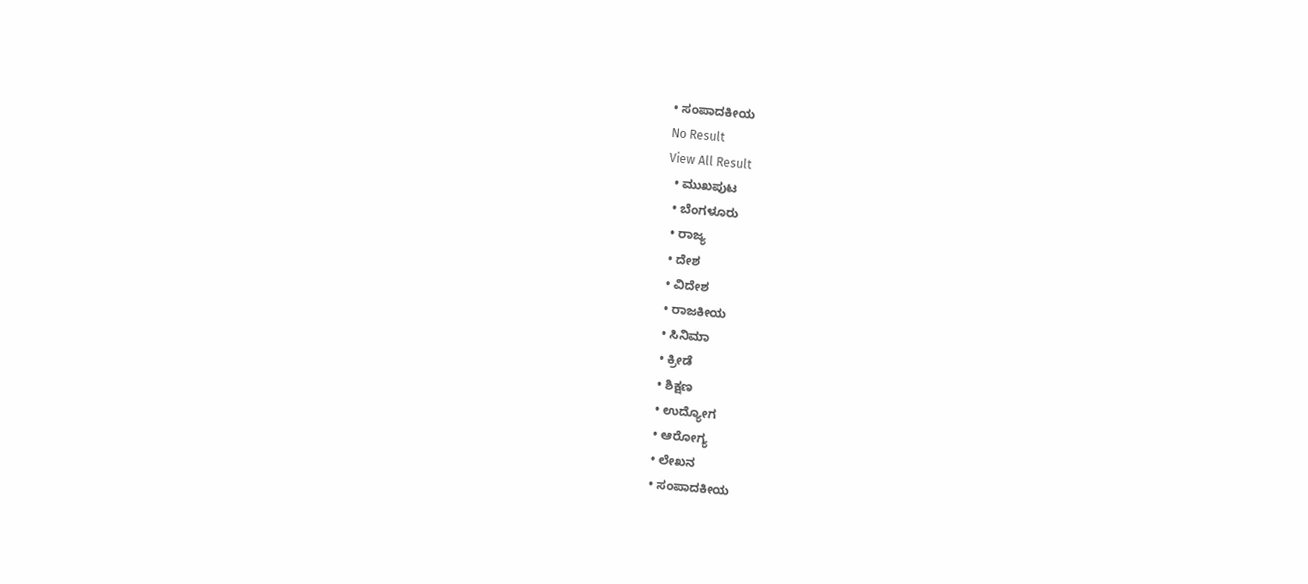• ಸಂಪಾದಕೀಯ
No Result
View All Result
  • ಮುಖಪುಟ
  • ಬೆಂಗಳೂರು
  • ರಾಜ್ಯ
  • ದೇಶ
  • ವಿದೇಶ
  • ರಾಜಕೀಯ
  • ಸಿನಿಮಾ
  • ಕ್ರೀಡೆ
  • ಶಿಕ್ಷಣ
  • ಉದ್ಯೋಗ
  • ಆರೋಗ್ಯ
  • ಲೇಖನ
  • ಸಂಪಾದಕೀಯ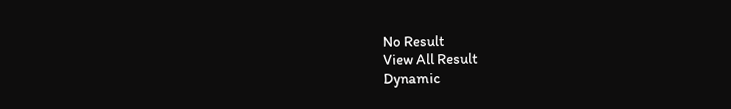No Result
View All Result
Dynamic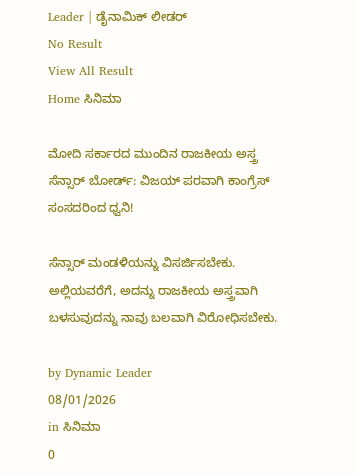Leader | ಡೈನಾಮಿಕ್ ಲೀಡರ್
No Result
View All Result
Home ಸಿನಿಮಾ

ಮೋದಿ ಸರ್ಕಾರದ ಮುಂದಿನ ರಾಜಕೀಯ ಅಸ್ತ್ರ ಸೆನ್ಸಾರ್ ಬೋರ್ಡ್: ವಿಜಯ್ ಪರವಾಗಿ ಕಾಂಗ್ರೆಸ್ ಸಂಸದರಿಂದ ಧ್ವನಿ!

ಸೆನ್ಸಾರ್ ಮಂಡಳಿಯನ್ನು ವಿಸರ್ಜಿಸಬೇಕು. ಅಲ್ಲಿಯವರೆಗೆ, ಅದನ್ನು ರಾಜಕೀಯ ಅಸ್ತ್ರವಾಗಿ ಬಳಸುವುದನ್ನು ನಾವು ಬಲವಾಗಿ ವಿರೋಧಿಸಬೇಕು.

by Dynamic Leader
08/01/2026
in ಸಿನಿಮಾ
0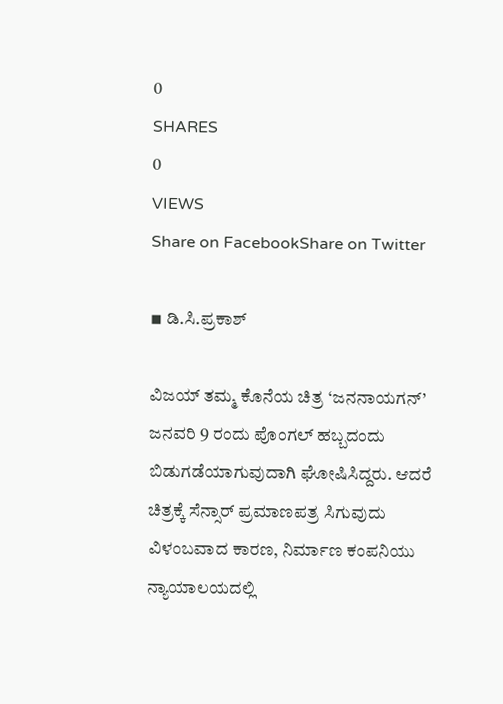0
SHARES
0
VIEWS
Share on FacebookShare on Twitter

◾ ಡಿ.ಸಿ.ಪ್ರಕಾಶ್

ವಿಜಯ್ ತಮ್ಮ ಕೊನೆಯ ಚಿತ್ರ ‘ಜನನಾಯಗನ್’ ಜನವರಿ 9 ರಂದು ಪೊಂಗಲ್ ಹಬ್ಬದಂದು ಬಿಡುಗಡೆಯಾಗುವುದಾಗಿ ಘೋಷಿಸಿದ್ದರು. ಆದರೆ ಚಿತ್ರಕ್ಕೆ ಸೆನ್ಸಾರ್ ಪ್ರಮಾಣಪತ್ರ ಸಿಗುವುದು ವಿಳಂಬವಾದ ಕಾರಣ, ನಿರ್ಮಾಣ ಕಂಪನಿಯು ನ್ಯಾಯಾಲಯದಲ್ಲಿ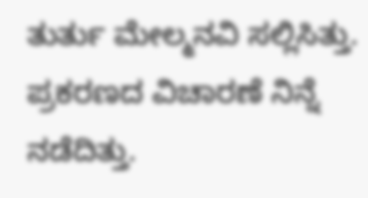ತುರ್ತು ಮೇಲ್ಮನವಿ ಸಲ್ಲಿಸಿತ್ತು. ಪ್ರಕರಣದ ವಿಚಾರಣೆ ನಿನ್ನೆ ನಡೆದಿತ್ತು.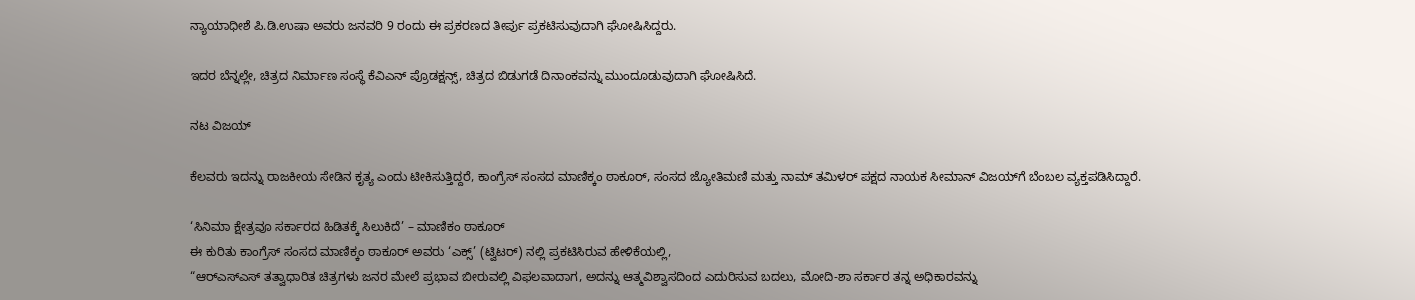ನ್ಯಾಯಾಧೀಶೆ ಪಿ.ಡಿ.ಉಷಾ ಅವರು ಜನವರಿ 9 ರಂದು ಈ ಪ್ರಕರಣದ ತೀರ್ಪು ಪ್ರಕಟಿಸುವುದಾಗಿ ಘೋಷಿಸಿದ್ದರು.

ಇದರ ಬೆನ್ನಲ್ಲೇ, ಚಿತ್ರದ ನಿರ್ಮಾಣ ಸಂಸ್ಥೆ ಕೆವಿಎನ್ ಪ್ರೊಡಕ್ಷನ್ಸ್, ಚಿತ್ರದ ಬಿಡುಗಡೆ ದಿನಾಂಕವನ್ನು ಮುಂದೂಡುವುದಾಗಿ ಘೋಷಿಸಿದೆ.

ನಟ ವಿಜಯ್

ಕೆಲವರು ಇದನ್ನು ರಾಜಕೀಯ ಸೇಡಿನ ಕೃತ್ಯ ಎಂದು ಟೀಕಿಸುತ್ತಿದ್ದರೆ, ಕಾಂಗ್ರೆಸ್ ಸಂಸದ ಮಾಣಿಕ್ಕಂ ಠಾಕೂರ್, ಸಂಸದ ಜ್ಯೋತಿಮಣಿ ಮತ್ತು ನಾಮ್ ತಮಿಳರ್ ಪಕ್ಷದ ನಾಯಕ ಸೀಮಾನ್ ವಿಜಯ್‌ಗೆ ಬೆಂಬಲ ವ್ಯಕ್ತಪಡಿಸಿದ್ದಾರೆ.

‘ಸಿನಿಮಾ ಕ್ಷೇತ್ರವೂ ಸರ್ಕಾರದ ಹಿಡಿತಕ್ಕೆ ಸಿಲುಕಿದೆ’ – ಮಾಣಿಕಂ ಠಾಕೂರ್
ಈ ಕುರಿತು ಕಾಂಗ್ರೆಸ್ ಸಂಸದ ಮಾಣಿಕ್ಕಂ ಠಾಕೂರ್ ಅವರು ‘ಎಕ್ಸ್’ (ಟ್ವಿಟರ್) ನಲ್ಲಿ ಪ್ರಕಟಿಸಿರುವ ಹೇಳಿಕೆಯಲ್ಲಿ,
“ಆರ್‌ಎಸ್‌ಎಸ್‌ ತತ್ವಾಧಾರಿತ ಚಿತ್ರಗಳು ಜನರ ಮೇಲೆ ಪ್ರಭಾವ ಬೀರುವಲ್ಲಿ ವಿಫಲವಾದಾಗ, ಅದನ್ನು ಆತ್ಮವಿಶ್ವಾಸದಿಂದ ಎದುರಿಸುವ ಬದಲು, ಮೋದಿ-ಶಾ ಸರ್ಕಾರ ತನ್ನ ಅಧಿಕಾರವನ್ನು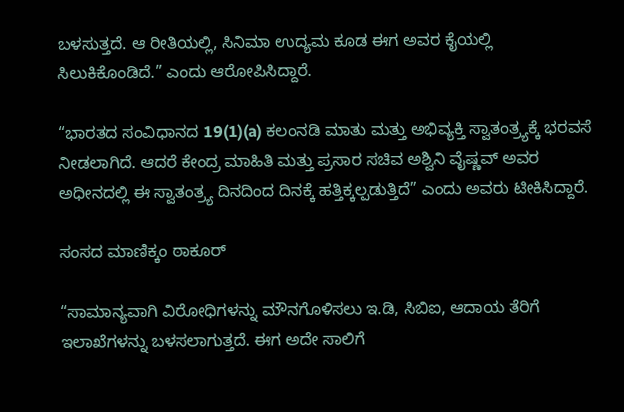ಬಳಸುತ್ತದೆ. ಆ ರೀತಿಯಲ್ಲಿ, ಸಿನಿಮಾ ಉದ್ಯಮ ಕೂಡ ಈಗ ಅವರ ಕೈಯಲ್ಲಿ ಸಿಲುಕಿಕೊಂಡಿದೆ.” ಎಂದು ಆರೋಪಿಸಿದ್ದಾರೆ.

“ಭಾರತದ ಸಂವಿಧಾನದ 19(1)(a) ಕಲಂನಡಿ ಮಾತು ಮತ್ತು ಅಭಿವ್ಯಕ್ತಿ ಸ್ವಾತಂತ್ರ್ಯಕ್ಕೆ ಭರವಸೆ ನೀಡಲಾಗಿದೆ. ಆದರೆ ಕೇಂದ್ರ ಮಾಹಿತಿ ಮತ್ತು ಪ್ರಸಾರ ಸಚಿವ ಅಶ್ವಿನಿ ವೈಷ್ಣವ್ ಅವರ ಅಧೀನದಲ್ಲಿ ಈ ಸ್ವಾತಂತ್ರ್ಯ ದಿನದಿಂದ ದಿನಕ್ಕೆ ಹತ್ತಿಕ್ಕಲ್ಪಡುತ್ತಿದೆ” ಎಂದು ಅವರು ಟೀಕಿಸಿದ್ದಾರೆ.

ಸಂಸದ ಮಾಣಿಕ್ಕಂ ಠಾಕೂರ್

“ಸಾಮಾನ್ಯವಾಗಿ ವಿರೋಧಿಗಳನ್ನು ಮೌನಗೊಳಿಸಲು ಇ.ಡಿ, ಸಿಬಿಐ, ಆದಾಯ ತೆರಿಗೆ ಇಲಾಖೆಗಳನ್ನು ಬಳಸಲಾಗುತ್ತದೆ. ಈಗ ಅದೇ ಸಾಲಿಗೆ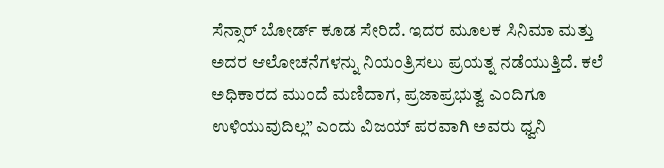ಸೆನ್ಸಾರ್ ಬೋರ್ಡ್ ಕೂಡ ಸೇರಿದೆ. ಇದರ ಮೂಲಕ ಸಿನಿಮಾ ಮತ್ತು ಅದರ ಆಲೋಚನೆಗಳನ್ನು ನಿಯಂತ್ರಿಸಲು ಪ್ರಯತ್ನ ನಡೆಯುತ್ತಿದೆ. ಕಲೆ ಅಧಿಕಾರದ ಮುಂದೆ ಮಣಿದಾಗ, ಪ್ರಜಾಪ್ರಭುತ್ವ ಎಂದಿಗೂ ಉಳಿಯುವುದಿಲ್ಲ” ಎಂದು ವಿಜಯ್ ಪರವಾಗಿ ಅವರು ಧ್ವನಿ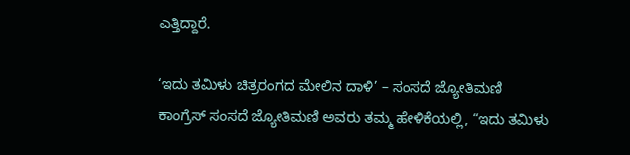ಎತ್ತಿದ್ದಾರೆ.

‘ಇದು ತಮಿಳು ಚಿತ್ರರಂಗದ ಮೇಲಿನ ದಾಳಿ’ – ಸಂಸದೆ ಜ್ಯೋತಿಮಣಿ
ಕಾಂಗ್ರೆಸ್ ಸಂಸದೆ ಜ್ಯೋತಿಮಣಿ ಅವರು ತಮ್ಮ ಹೇಳಿಕೆಯಲ್ಲಿ, “ಇದು ತಮಿಳು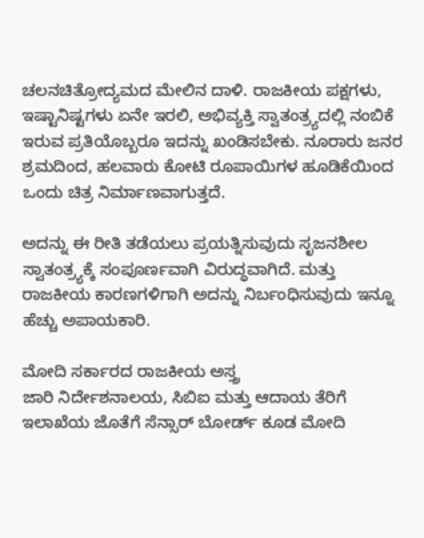ಚಲನಚಿತ್ರೋದ್ಯಮದ ಮೇಲಿನ ದಾಳಿ. ರಾಜಕೀಯ ಪಕ್ಷಗಳು, ಇಷ್ಟಾನಿಷ್ಟಗಳು ಏನೇ ಇರಲಿ, ಅಭಿವ್ಯಕ್ತಿ ಸ್ವಾತಂತ್ರ್ಯದಲ್ಲಿ ನಂಬಿಕೆ ಇರುವ ಪ್ರತಿಯೊಬ್ಬರೂ ಇದನ್ನು ಖಂಡಿಸಬೇಕು. ನೂರಾರು ಜನರ ಶ್ರಮದಿಂದ, ಹಲವಾರು ಕೋಟಿ ರೂಪಾಯಿಗಳ ಹೂಡಿಕೆಯಿಂದ ಒಂದು ಚಿತ್ರ ನಿರ್ಮಾಣವಾಗುತ್ತದೆ.

ಅದನ್ನು ಈ ರೀತಿ ತಡೆಯಲು ಪ್ರಯತ್ನಿಸುವುದು ಸೃಜನಶೀಲ ಸ್ವಾತಂತ್ರ್ಯಕ್ಕೆ ಸಂಪೂರ್ಣವಾಗಿ ವಿರುದ್ಧವಾಗಿದೆ. ಮತ್ತು ರಾಜಕೀಯ ಕಾರಣಗಳಿಗಾಗಿ ಅದನ್ನು ನಿರ್ಬಂಧಿಸುವುದು ಇನ್ನೂ ಹೆಚ್ಚು ಅಪಾಯಕಾರಿ.

ಮೋದಿ ಸರ್ಕಾರದ ರಾಜಕೀಯ ಅಸ್ತ್ರ
ಜಾರಿ ನಿರ್ದೇಶನಾಲಯ, ಸಿಬಿಐ ಮತ್ತು ಆದಾಯ ತೆರಿಗೆ ಇಲಾಖೆಯ ಜೊತೆಗೆ ಸೆನ್ಸಾರ್ ಬೋರ್ಡ್ ಕೂಡ ಮೋದಿ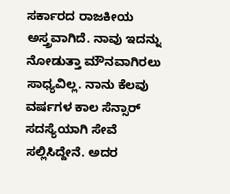ಸರ್ಕಾರದ ರಾಜಕೀಯ ಅಸ್ತ್ರವಾಗಿದೆ. ನಾವು ಇದನ್ನು ನೋಡುತ್ತಾ ಮೌನವಾಗಿರಲು ಸಾಧ್ಯವಿಲ್ಲ. ನಾನು ಕೆಲವು ವರ್ಷಗಳ ಕಾಲ ಸೆನ್ಸಾರ್ ಸದಸ್ಯೆಯಾಗಿ ಸೇವೆ ಸಲ್ಲಿಸಿದ್ದೇನೆ. ಅದರ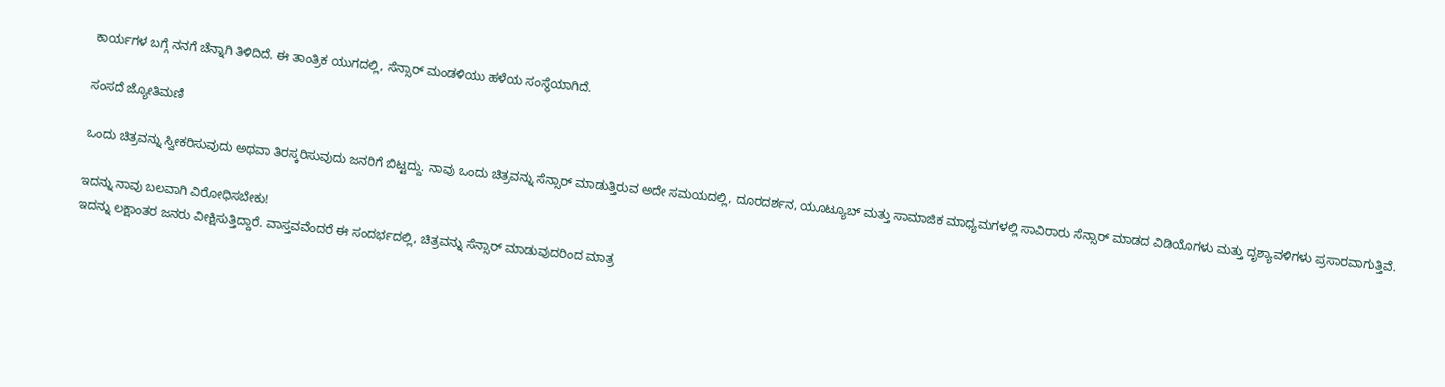ಕಾರ್ಯಗಳ ಬಗ್ಗೆ ನನಗೆ ಚೆನ್ನಾಗಿ ತಿಳಿದಿದೆ. ಈ ತಾಂತ್ರಿಕ ಯುಗದಲ್ಲಿ, ಸೆನ್ಸಾರ್ ಮಂಡಳಿಯು ಹಳೆಯ ಸಂಸ್ಥೆಯಾಗಿದೆ.

ಸಂಸದೆ ಜ್ಯೋತಿಮಣಿ

ಒಂದು ಚಿತ್ರವನ್ನು ಸ್ವೀಕರಿಸುವುದು ಅಥವಾ ತಿರಸ್ಕರಿಸುವುದು ಜನರಿಗೆ ಬಿಟ್ಟದ್ದು. ನಾವು ಒಂದು ಚಿತ್ರವನ್ನು ಸೆನ್ಸಾರ್ ಮಾಡುತ್ತಿರುವ ಅದೇ ಸಮಯದಲ್ಲಿ, ದೂರದರ್ಶನ, ಯೂಟ್ಯೂಬ್ ಮತ್ತು ಸಾಮಾಜಿಕ ಮಾಧ್ಯಮಗಳಲ್ಲಿ ಸಾವಿರಾರು ಸೆನ್ಸಾರ್ ಮಾಡದ ವಿಡಿಯೊಗಳು ಮತ್ತು ದೃಶ್ಯಾವಳಿಗಳು ಪ್ರಸಾರವಾಗುತ್ತಿವೆ.

ಇದನ್ನು ನಾವು ಬಲವಾಗಿ ವಿರೋಧಿಸಬೇಕು!
ಇದನ್ನು ಲಕ್ಷಾಂತರ ಜನರು ವೀಕ್ಷಿಸುತ್ತಿದ್ದಾರೆ. ವಾಸ್ತವವೆಂದರೆ ಈ ಸಂದರ್ಭದಲ್ಲಿ, ಚಿತ್ರವನ್ನು ಸೆನ್ಸಾರ್ ಮಾಡುವುದರಿಂದ ಮಾತ್ರ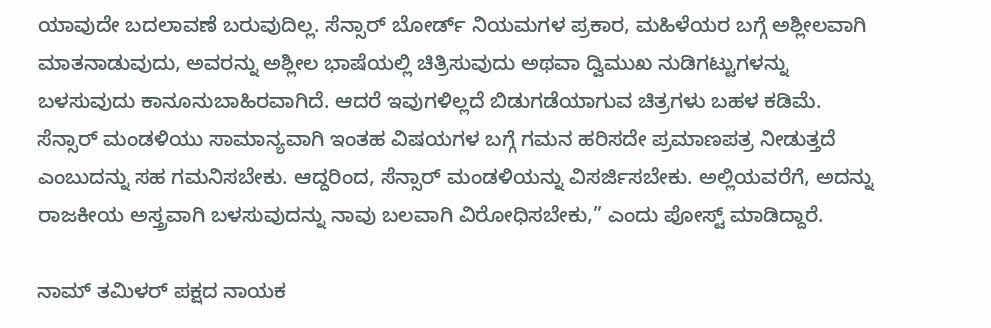ಯಾವುದೇ ಬದಲಾವಣೆ ಬರುವುದಿಲ್ಲ. ಸೆನ್ಸಾರ್ ಬೋರ್ಡ್ ನಿಯಮಗಳ ಪ್ರಕಾರ, ಮಹಿಳೆಯರ ಬಗ್ಗೆ ಅಶ್ಲೀಲವಾಗಿ ಮಾತನಾಡುವುದು, ಅವರನ್ನು ಅಶ್ಲೀಲ ಭಾಷೆಯಲ್ಲಿ ಚಿತ್ರಿಸುವುದು ಅಥವಾ ದ್ವಿಮುಖ ನುಡಿಗಟ್ಟುಗಳನ್ನು ಬಳಸುವುದು ಕಾನೂನುಬಾಹಿರವಾಗಿದೆ. ಆದರೆ ಇವುಗಳಿಲ್ಲದೆ ಬಿಡುಗಡೆಯಾಗುವ ಚಿತ್ರಗಳು ಬಹಳ ಕಡಿಮೆ. ಸೆನ್ಸಾರ್ ಮಂಡಳಿಯು ಸಾಮಾನ್ಯವಾಗಿ ಇಂತಹ ವಿಷಯಗಳ ಬಗ್ಗೆ ಗಮನ ಹರಿಸದೇ ಪ್ರಮಾಣಪತ್ರ ನೀಡುತ್ತದೆ ಎಂಬುದನ್ನು ಸಹ ಗಮನಿಸಬೇಕು. ಆದ್ದರಿಂದ, ಸೆನ್ಸಾರ್ ಮಂಡಳಿಯನ್ನು ವಿಸರ್ಜಿಸಬೇಕು. ಅಲ್ಲಿಯವರೆಗೆ, ಅದನ್ನು ರಾಜಕೀಯ ಅಸ್ತ್ರವಾಗಿ ಬಳಸುವುದನ್ನು ನಾವು ಬಲವಾಗಿ ವಿರೋಧಿಸಬೇಕು,” ಎಂದು ಪೋಸ್ಟ್ ಮಾಡಿದ್ದಾರೆ.

ನಾಮ್ ತಮಿಳರ್ ಪಕ್ಷದ ನಾಯಕ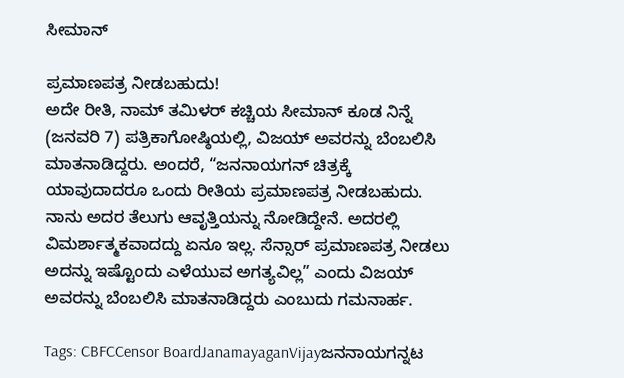ಸೀಮಾನ್

ಪ್ರಮಾಣಪತ್ರ ನೀಡಬಹುದು!
ಅದೇ ರೀತಿ, ನಾಮ್ ತಮಿಳರ್ ಕಚ್ಚಿಯ ಸೀಮಾನ್ ಕೂಡ ನಿನ್ನೆ (ಜನವರಿ 7) ಪತ್ರಿಕಾಗೋಷ್ಠಿಯಲ್ಲಿ, ವಿಜಯ್ ಅವರನ್ನು ಬೆಂಬಲಿಸಿ ಮಾತನಾಡಿದ್ದರು. ಅಂದರೆ, “ಜನನಾಯಗನ್ ಚಿತ್ರಕ್ಕೆ ಯಾವುದಾದರೂ ಒಂದು ರೀತಿಯ ಪ್ರಮಾಣಪತ್ರ ನೀಡಬಹುದು. ನಾನು ಅದರ ತೆಲುಗು ಆವೃತ್ತಿಯನ್ನು ನೋಡಿದ್ದೇನೆ. ಅದರಲ್ಲಿ ವಿಮರ್ಶಾತ್ಮಕವಾದದ್ದು ಏನೂ ಇಲ್ಲ. ಸೆನ್ಸಾರ್ ಪ್ರಮಾಣಪತ್ರ ನೀಡಲು ಅದನ್ನು ಇಷ್ಟೊಂದು ಎಳೆಯುವ ಅಗತ್ಯವಿಲ್ಲ” ಎಂದು ವಿಜಯ್ ಅವರನ್ನು ಬೆಂಬಲಿಸಿ ಮಾತನಾಡಿದ್ದರು ಎಂಬುದು ಗಮನಾರ್ಹ.

Tags: CBFCCensor BoardJanamayaganVijayಜನನಾಯಗನ್ನಟ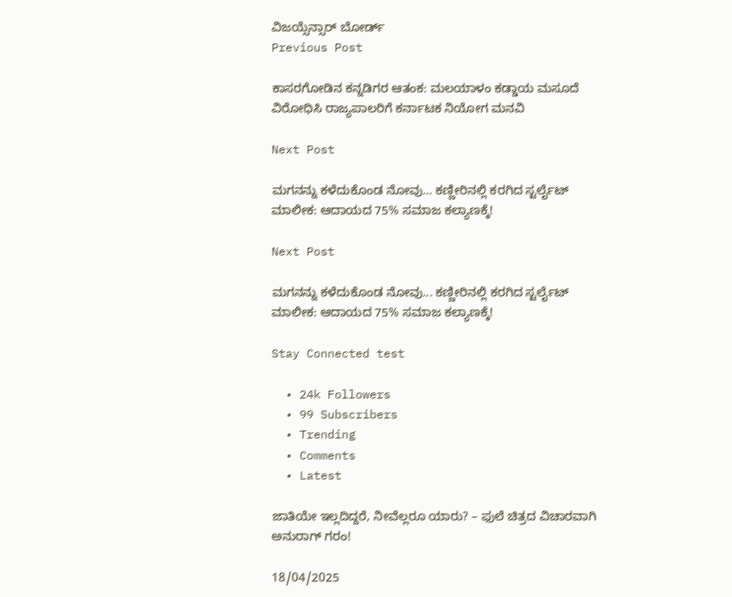ವಿಜಯ್ಸೆನ್ಸಾರ್ ಬೋರ್ಡ್
Previous Post

ಕಾಸರಗೋಡಿನ ಕನ್ನಡಿಗರ ಆತಂಕ: ಮಲಯಾಳಂ ಕಡ್ಡಾಯ ಮಸೂದೆ ವಿರೋಧಿಸಿ ರಾಜ್ಯಪಾಲರಿಗೆ ಕರ್ನಾಟಕ ನಿಯೋಗ ಮನವಿ

Next Post

ಮಗನನ್ನು ಕಳೆದುಕೊಂಡ ನೋವು… ಕಣ್ಣೀರಿನಲ್ಲಿ ಕರಗಿದ ಸ್ಟರ್ಲೈಟ್ ಮಾಲೀಕ: ಆದಾಯದ 75% ಸಮಾಜ ಕಲ್ಯಾಣಕ್ಕೆ!

Next Post

ಮಗನನ್ನು ಕಳೆದುಕೊಂಡ ನೋವು... ಕಣ್ಣೀರಿನಲ್ಲಿ ಕರಗಿದ ಸ್ಟರ್ಲೈಟ್ ಮಾಲೀಕ: ಆದಾಯದ 75% ಸಮಾಜ ಕಲ್ಯಾಣಕ್ಕೆ!

Stay Connected test

  • 24k Followers
  • 99 Subscribers
  • Trending
  • Comments
  • Latest

ಜಾತಿಯೇ ಇಲ್ಲದಿದ್ದರೆ, ನೀವೆಲ್ಲರೂ ಯಾರು? – ಫುಲೆ ಚಿತ್ರದ ವಿಚಾರವಾಗಿ ಅನುರಾಗ್ ಗರಂ!

18/04/2025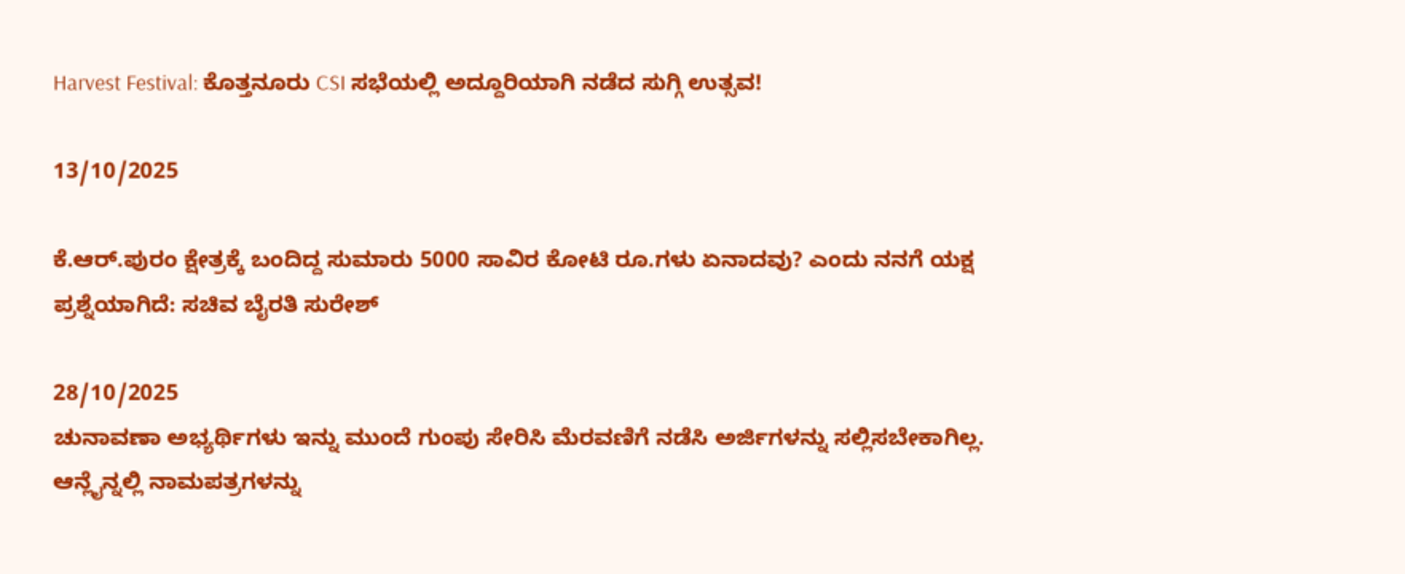Harvest Festival: ಕೊತ್ತನೂರು CSI ಸಭೆಯಲ್ಲಿ ಅದ್ದೂರಿಯಾಗಿ ನಡೆದ ಸುಗ್ಗಿ ಉತ್ಸವ!

13/10/2025

ಕೆ.ಆರ್.ಪುರಂ ಕ್ಷೇತ್ರಕ್ಕೆ ಬಂದಿದ್ದ ಸುಮಾರು 5000 ಸಾವಿರ ಕೋಟಿ ರೂ.ಗಳು ಏನಾದವು? ಎಂದು ನನಗೆ ಯಕ್ಷ ಪ್ರಶ್ನೆಯಾಗಿದೆ: ಸಚಿವ ಬೈರತಿ ಸುರೇಶ್

28/10/2025
ಚುನಾವಣಾ ಅಭ್ಯರ್ಥಿಗಳು ಇನ್ನು ಮುಂದೆ ಗುಂಪು ಸೇರಿಸಿ ಮೆರವಣಿಗೆ ನಡೆಸಿ ಅರ್ಜಿಗಳನ್ನು ಸಲ್ಲಿಸಬೇಕಾಗಿಲ್ಲ. ಆನ್ಲೈನ್ನಲ್ಲಿ ನಾಮಪತ್ರಗಳನ್ನು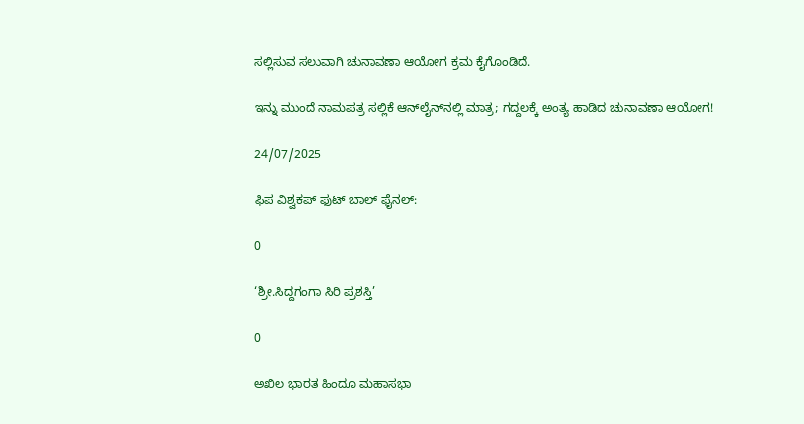ಸಲ್ಲಿಸುವ ಸಲುವಾಗಿ ಚುನಾವಣಾ ಆಯೋಗ ಕ್ರಮ ಕೈಗೊಂಡಿದೆ.

ಇನ್ನು ಮುಂದೆ ನಾಮಪತ್ರ ಸಲ್ಲಿಕೆ ಆನ್‌ಲೈನ್‌ನಲ್ಲಿ ಮಾತ್ರ; ಗದ್ದಲಕ್ಕೆ ಅಂತ್ಯ ಹಾಡಿದ ಚುನಾವಣಾ ಆಯೋಗ!

24/07/2025

ಫಿಪ ವಿಶ್ವಕಪ್ ಫುಟ್ ಬಾಲ್ ಫೈನಲ್:

0

‘ಶ್ರೀ.ಸಿದ್ದಗಂಗಾ ಸಿರಿ ಪ್ರಶಸ್ತಿ’

0

ಅಖಿಲ ಭಾರತ ಹಿಂದೂ ಮಹಾಸಭಾ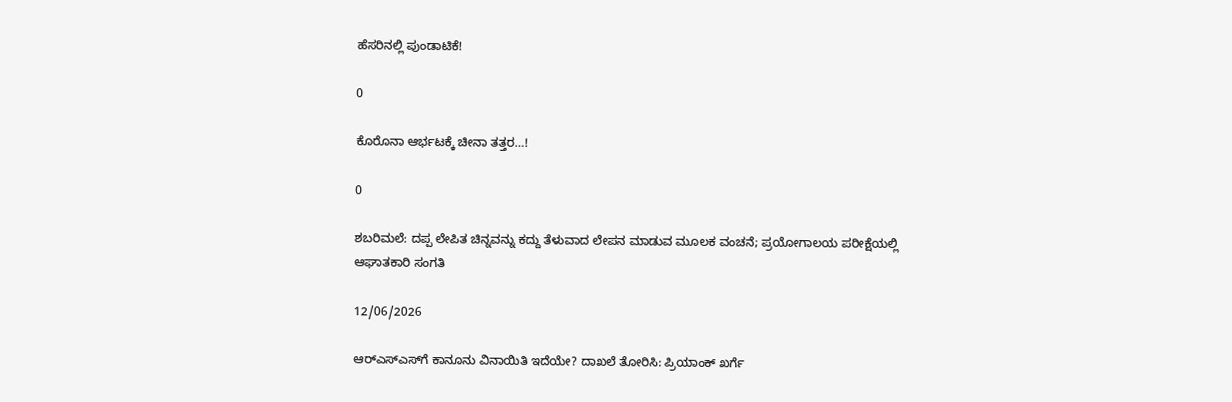ಹೆಸರಿನಲ್ಲಿ ಪುಂಡಾಟಿಕೆ!

0

ಕೊರೊನಾ ಆರ್ಭಟಕ್ಕೆ ಚೀನಾ ತತ್ತರ…!

0

ಶಬರಿಮಲೆ: ದಪ್ಪ ಲೇಪಿತ ಚಿನ್ನವನ್ನು ಕದ್ದು ತೆಳುವಾದ ಲೇಪನ ಮಾಡುವ ಮೂಲಕ ವಂಚನೆ; ಪ್ರಯೋಗಾಲಯ ಪರೀಕ್ಷೆಯಲ್ಲಿ ಆಘಾತಕಾರಿ ಸಂಗತಿ

12/06/2026

ಆರ್‌ಎಸ್‌ಎಸ್‌ಗೆ ಕಾನೂನು ವಿನಾಯಿತಿ ಇದೆಯೇ? ದಾಖಲೆ ತೋರಿಸಿ: ಪ್ರಿಯಾಂಕ್ ಖರ್ಗೆ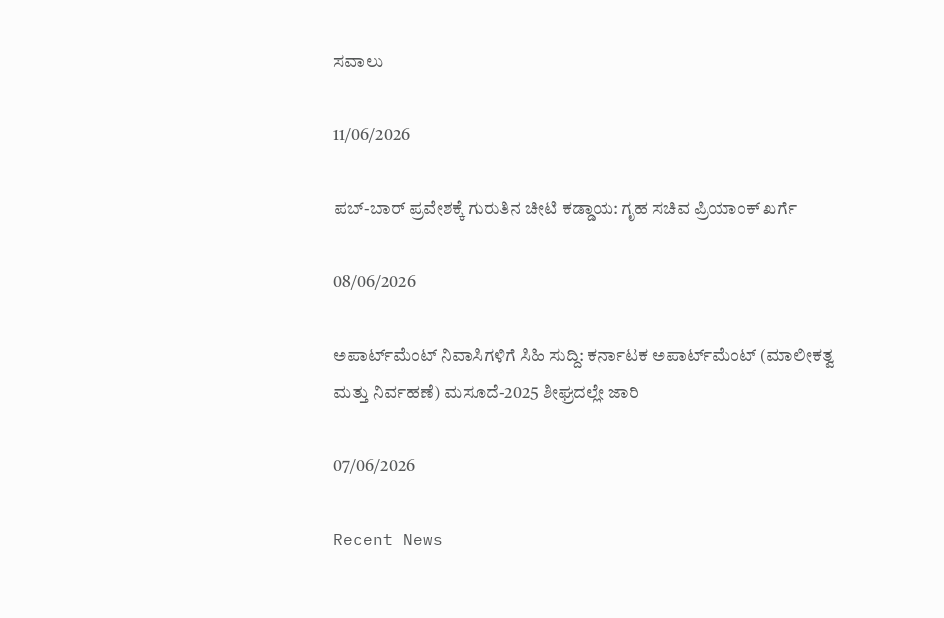ಸವಾಲು

11/06/2026

ಪಬ್-ಬಾರ್ ಪ್ರವೇಶಕ್ಕೆ ಗುರುತಿನ ಚೀಟಿ ಕಡ್ಡಾಯ: ಗೃಹ ಸಚಿವ ಪ್ರಿಯಾಂಕ್ ಖರ್ಗೆ

08/06/2026

ಅಪಾರ್ಟ್‌ಮೆಂಟ್ ನಿವಾಸಿಗಳಿಗೆ ಸಿಹಿ ಸುದ್ದಿ: ಕರ್ನಾಟಕ ಅಪಾರ್ಟ್‌ಮೆಂಟ್ (ಮಾಲೀಕತ್ವ ಮತ್ತು ನಿರ್ವಹಣೆ) ಮಸೂದೆ-2025 ಶೀಘ್ರದಲ್ಲೇ ಜಾರಿ

07/06/2026

Recent News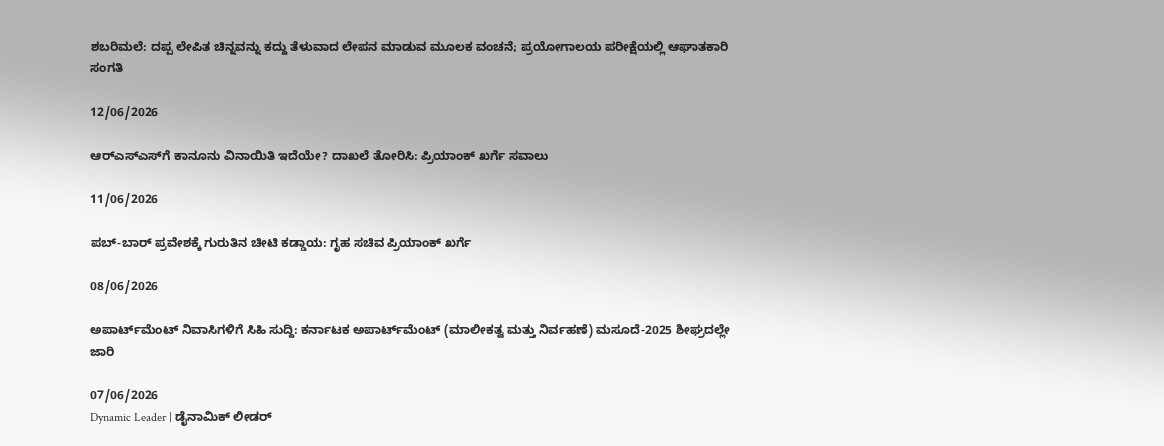ಶಬರಿಮಲೆ: ದಪ್ಪ ಲೇಪಿತ ಚಿನ್ನವನ್ನು ಕದ್ದು ತೆಳುವಾದ ಲೇಪನ ಮಾಡುವ ಮೂಲಕ ವಂಚನೆ; ಪ್ರಯೋಗಾಲಯ ಪರೀಕ್ಷೆಯಲ್ಲಿ ಆಘಾತಕಾರಿ ಸಂಗತಿ

12/06/2026

ಆರ್‌ಎಸ್‌ಎಸ್‌ಗೆ ಕಾನೂನು ವಿನಾಯಿತಿ ಇದೆಯೇ? ದಾಖಲೆ ತೋರಿಸಿ: ಪ್ರಿಯಾಂಕ್ ಖರ್ಗೆ ಸವಾಲು

11/06/2026

ಪಬ್-ಬಾರ್ ಪ್ರವೇಶಕ್ಕೆ ಗುರುತಿನ ಚೀಟಿ ಕಡ್ಡಾಯ: ಗೃಹ ಸಚಿವ ಪ್ರಿಯಾಂಕ್ ಖರ್ಗೆ

08/06/2026

ಅಪಾರ್ಟ್‌ಮೆಂಟ್ ನಿವಾಸಿಗಳಿಗೆ ಸಿಹಿ ಸುದ್ದಿ: ಕರ್ನಾಟಕ ಅಪಾರ್ಟ್‌ಮೆಂಟ್ (ಮಾಲೀಕತ್ವ ಮತ್ತು ನಿರ್ವಹಣೆ) ಮಸೂದೆ-2025 ಶೀಘ್ರದಲ್ಲೇ ಜಾರಿ

07/06/2026
Dynamic Leader | ಡೈನಾಮಿಕ್ ಲೀಡರ್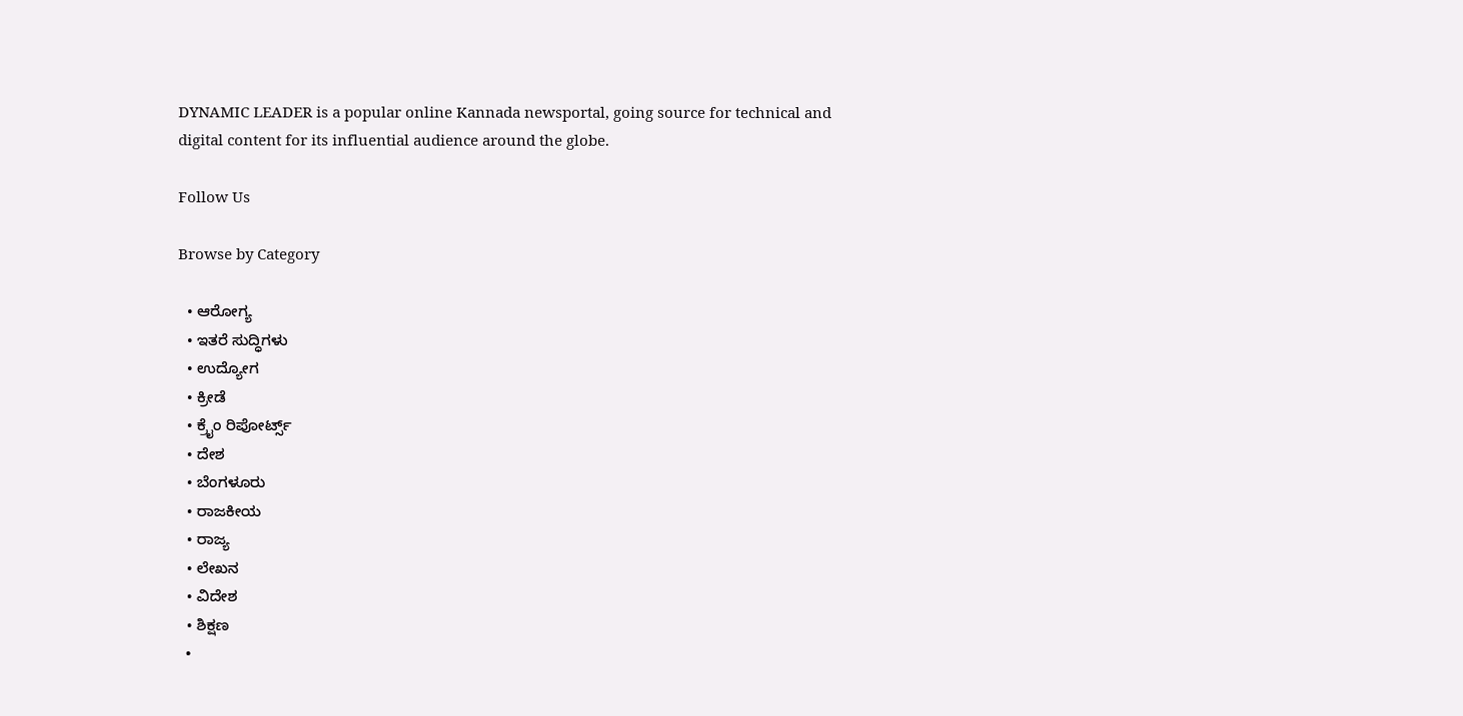DYNAMIC LEADER is a popular online Kannada newsportal, going source for technical and digital content for its influential audience around the globe.

Follow Us

Browse by Category

  • ಆರೋಗ್ಯ
  • ಇತರೆ ಸುದ್ಧಿಗಳು
  • ಉದ್ಯೋಗ
  • ಕ್ರೀಡೆ
  • ಕ್ರೈಂ ರಿಪೋರ್ಟ್ಸ್
  • ದೇಶ
  • ಬೆಂಗಳೂರು
  • ರಾಜಕೀಯ
  • ರಾಜ್ಯ
  • ಲೇಖನ
  • ವಿದೇಶ
  • ಶಿಕ್ಷಣ
  •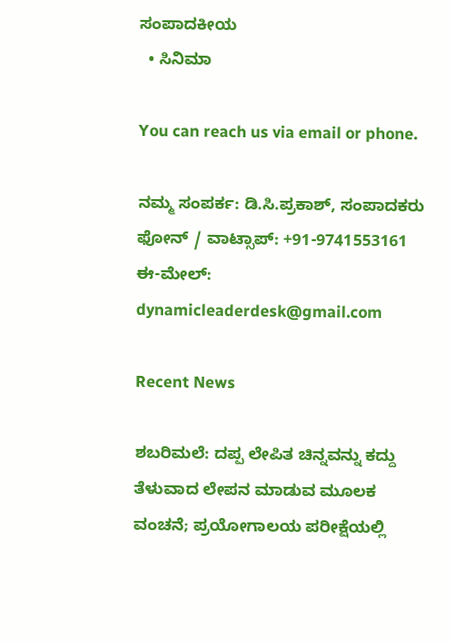ಸಂಪಾದಕೀಯ
  • ಸಿನಿಮಾ

You can reach us via email or phone.

ನಮ್ಮ ಸಂಪರ್ಕ: ಡಿ.ಸಿ.ಪ್ರಕಾಶ್, ಸಂಪಾದಕರು
ಫೋನ್ / ವಾಟ್ಸಾಪ್: +91-9741553161
ಈ-ಮೇಲ್: dynamicleaderdesk@gmail.com

Recent News

ಶಬರಿಮಲೆ: ದಪ್ಪ ಲೇಪಿತ ಚಿನ್ನವನ್ನು ಕದ್ದು ತೆಳುವಾದ ಲೇಪನ ಮಾಡುವ ಮೂಲಕ ವಂಚನೆ; ಪ್ರಯೋಗಾಲಯ ಪರೀಕ್ಷೆಯಲ್ಲಿ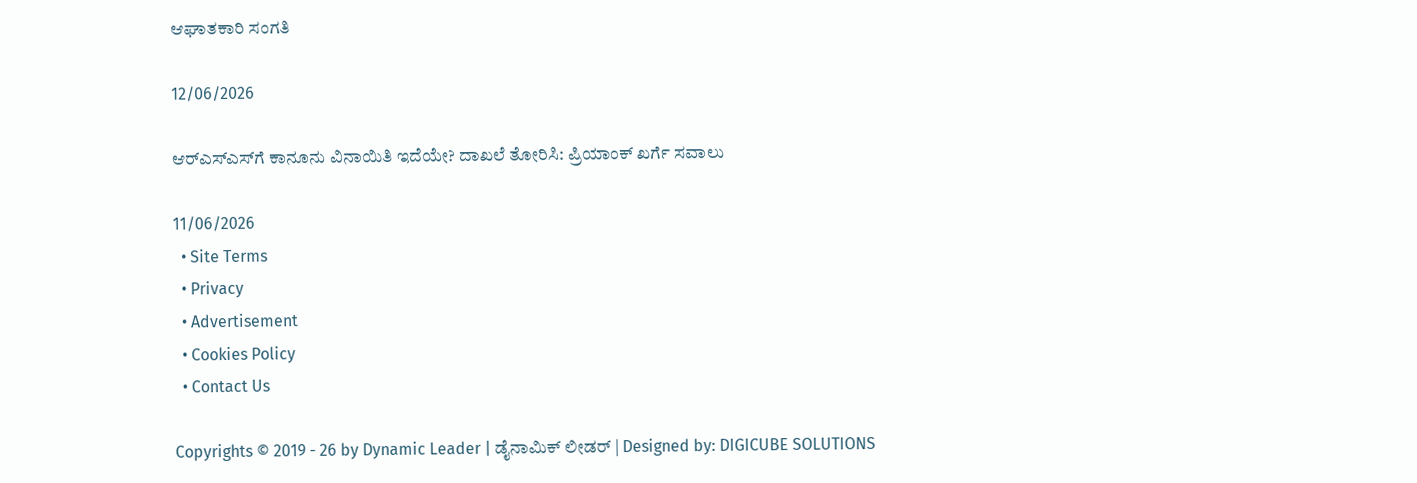ಆಘಾತಕಾರಿ ಸಂಗತಿ

12/06/2026

ಆರ್‌ಎಸ್‌ಎಸ್‌ಗೆ ಕಾನೂನು ವಿನಾಯಿತಿ ಇದೆಯೇ? ದಾಖಲೆ ತೋರಿಸಿ: ಪ್ರಿಯಾಂಕ್ ಖರ್ಗೆ ಸವಾಲು

11/06/2026
  • Site Terms
  • Privacy
  • Advertisement
  • Cookies Policy
  • Contact Us

Copyrights © 2019 - 26 by Dynamic Leader | ಡೈನಾಮಿಕ್ ಲೀಡರ್ | Designed by: DIGICUBE SOLUTIONS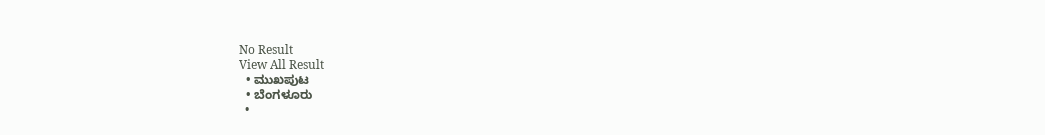No Result
View All Result
  • ಮುಖಪುಟ
  • ಬೆಂಗಳೂರು
  •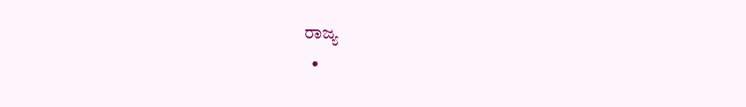ರಾಜ್ಯ
  •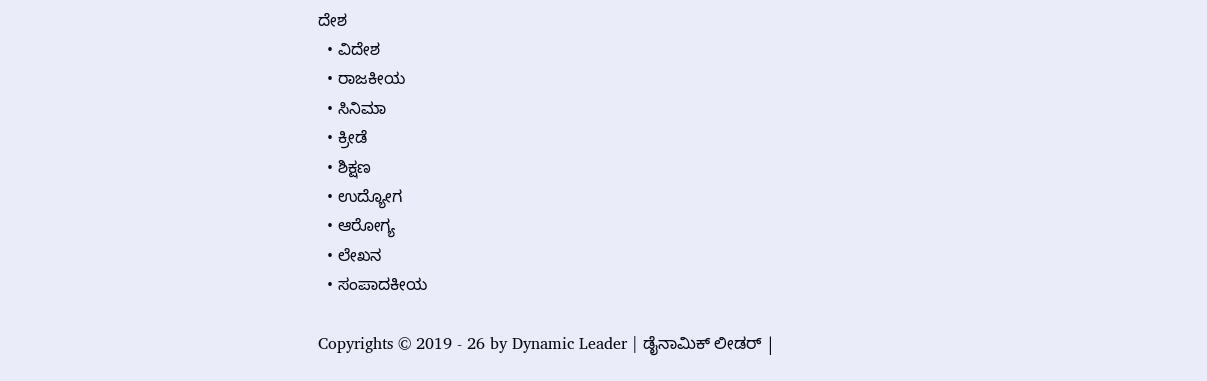ದೇಶ
  • ವಿದೇಶ
  • ರಾಜಕೀಯ
  • ಸಿನಿಮಾ
  • ಕ್ರೀಡೆ
  • ಶಿಕ್ಷಣ
  • ಉದ್ಯೋಗ
  • ಆರೋಗ್ಯ
  • ಲೇಖನ
  • ಸಂಪಾದಕೀಯ

Copyrights © 2019 - 26 by Dynamic Leader | ಡೈನಾಮಿಕ್ ಲೀಡರ್ |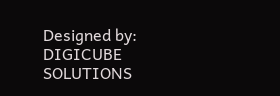Designed by: DIGICUBE SOLUTIONS